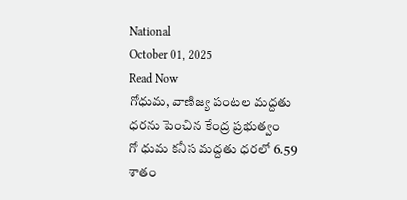National
October 01, 2025
Read Now
గోధుమ, వాణిజ్య పంటల మద్దతు ధరను పెంచిన కేంద్ర ప్రభుత్వం
గో ధుమ కనీస మద్దతు ధరలో 6.59 శాతం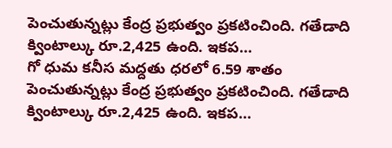పెంచుతున్నట్లు కేంద్ర ప్రభుత్వం ప్రకటించింది. గతేడాది క్వింటాల్కు రూ.2,425 ఉంది. ఇకప…
గో ధుమ కనీస మద్దతు ధరలో 6.59 శాతం పెంచుతున్నట్లు కేంద్ర ప్రభుత్వం ప్రకటించింది. గతేడాది క్వింటాల్కు రూ.2,425 ఉంది. ఇకప…